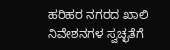ಹರಿಹರ ನಗರದ ಖಾಲಿ ನಿವೇಶನಗಳ ಸ್ವಚ್ಛತೆಗೆ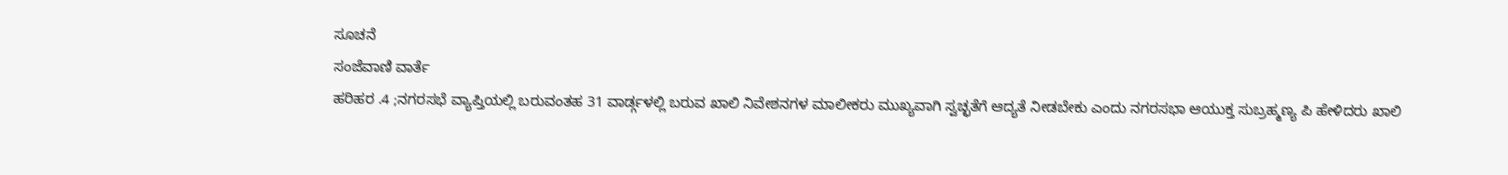ಸೂಚನೆ
ಸಂಜೆವಾಣಿ ವಾರ್ತೆ
ಹರಿಹರ .4 ;ನಗರಸಭೆ ವ್ಯಾಪ್ತಿಯಲ್ಲಿ ಬರುವಂತಹ 31 ವಾರ್ಡ್ಗಳಲ್ಲಿ ಬರುವ ಖಾಲಿ ನಿವೇಶನಗಳ ಮಾಲೀಕರು ಮುಖ್ಯವಾಗಿ ಸ್ವಚ್ಛತೆಗೆ ಆದ್ಯತೆ ನೀಡಬೇಕು ಎಂದು ನಗರಸಭಾ ಆಯುಕ್ತ ಸುಬ್ರಹ್ಮಣ್ಯ ಪಿ ಹೇಳಿದರು ಖಾಲಿ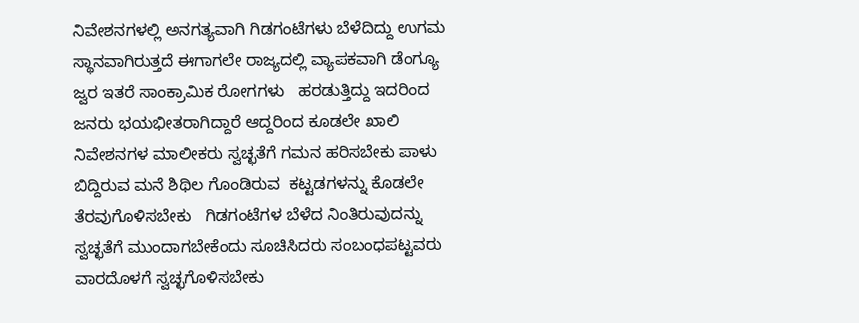ನಿವೇಶನಗಳಲ್ಲಿ ಅನಗತ್ಯವಾಗಿ ಗಿಡಗಂಟೆಗಳು ಬೆಳೆದಿದ್ದು ಉಗಮ ಸ್ಥಾನವಾಗಿರುತ್ತದೆ ಈಗಾಗಲೇ ರಾಜ್ಯದಲ್ಲಿ ವ್ಯಾಪಕವಾಗಿ ಡೆಂಗ್ಯೂ ಜ್ವರ ಇತರೆ ಸಾಂಕ್ರಾಮಿಕ ರೋಗಗಳು   ಹರಡುತ್ತಿದ್ದು ಇದರಿಂದ ಜನರು ಭಯಭೀತರಾಗಿದ್ದಾರೆ ಆದ್ದರಿಂದ ಕೂಡಲೇ ಖಾಲಿ ನಿವೇಶನಗಳ ಮಾಲೀಕರು ಸ್ವಚ್ಛತೆಗೆ ಗಮನ ಹರಿಸಬೇಕು ಪಾಳು  ಬಿದ್ದಿರುವ ಮನೆ ಶಿಥಿಲ ಗೊಂಡಿರುವ  ಕಟ್ಟಡಗಳನ್ನು ಕೊಡಲೇ ತೆರವುಗೊಳಿಸಬೇಕು   ಗಿಡಗಂಟೆಗಳ ಬೆಳೆದ ನಿಂತಿರುವುದನ್ನು ಸ್ವಚ್ಛತೆಗೆ ಮುಂದಾಗಬೇಕೆಂದು ಸೂಚಿಸಿದರು ಸಂಬಂಧಪಟ್ಟವರು ವಾರದೊಳಗೆ ಸ್ವಚ್ಛಗೊಳಿಸಬೇಕು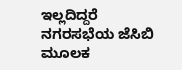ಇಲ್ಲದಿದ್ದರೆ ನಗರಸಭೆಯ ಜೆಸಿಬಿ ಮೂಲಕ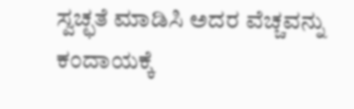ಸ್ವಚ್ಛತೆ ಮಾಡಿಸಿ ಅದರ ವೆಚ್ಚವನ್ನು ಕಂದಾಯಕ್ಕೆ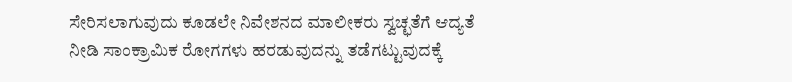ಸೇರಿಸಲಾಗುವುದು ಕೂಡಲೇ ನಿವೇಶನದ ಮಾಲೀಕರು ಸ್ವಚ್ಛತೆಗೆ ಆದ್ಯತೆ ನೀಡಿ ಸಾಂಕ್ರಾಮಿಕ ರೋಗಗಳು ಹರಡುವುದನ್ನು ತಡೆಗಟ್ಟುವುದಕ್ಕೆ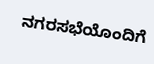ನಗರಸಭೆಯೊಂದಿಗೆ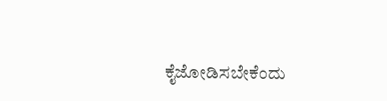ಕೈಜೋಡಿಸಬೇಕೆಂದು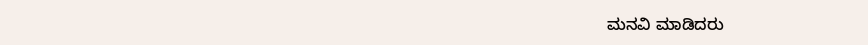ಮನವಿ ಮಾಡಿದರು